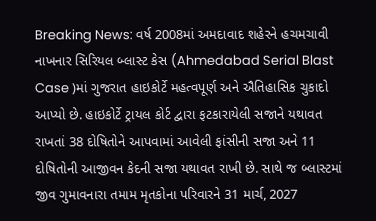Breaking News: વર્ષ 2008માં અમદાવાદ શહેરને હચમચાવી નાખનાર સિરિયલ બ્લાસ્ટ કેસ (Ahmedabad Serial Blast Case )માં ગુજરાત હાઇકોર્ટે મહત્વપૂર્ણ અને ઐતિહાસિક ચુકાદો આપ્યો છે. હાઇકોર્ટે ટ્રાયલ કોર્ટ દ્વારા ફટકારાયેલી સજાને યથાવત રાખતાં 38 દોષિતોને આપવામાં આવેલી ફાંસીની સજા અને 11 દોષિતોની આજીવન કેદની સજા યથાવત રાખી છે. સાથે જ બ્લાસ્ટમાં જીવ ગુમાવનારા તમામ મૃતકોના પરિવારને 31 માર્ચ, 2027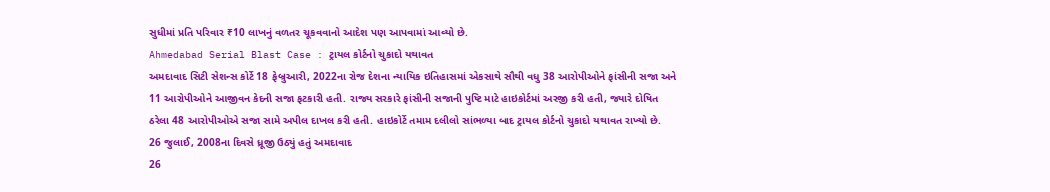સુધીમાં પ્રતિ પરિવાર ₹10 લાખનું વળતર ચૂકવવાનો આદેશ પણ આપવામાં આવ્યો છે.
Ahmedabad Serial Blast Case : ટ્રાયલ કોર્ટનો ચુકાદો યથાવત
અમદાવાદ સિટી સેશન્સ કોર્ટે 18 ફેબ્રુઆરી, 2022ના રોજ દેશના ન્યાયિક ઇતિહાસમાં એકસાથે સૌથી વધુ 38 આરોપીઓને ફાંસીની સજા અને 11 આરોપીઓને આજીવન કેદની સજા ફટકારી હતી. રાજ્ય સરકારે ફાંસીની સજાની પુષ્ટિ માટે હાઇકોર્ટમાં અરજી કરી હતી, જ્યારે દોષિત ઠરેલા 48 આરોપીઓએ સજા સામે અપીલ દાખલ કરી હતી. હાઇકોર્ટે તમામ દલીલો સાંભળ્યા બાદ ટ્રાયલ કોર્ટનો ચુકાદો યથાવત રાખ્યો છે.
26 જુલાઈ, 2008ના દિવસે ધ્રૂજી ઉઠ્યું હતું અમદાવાદ
26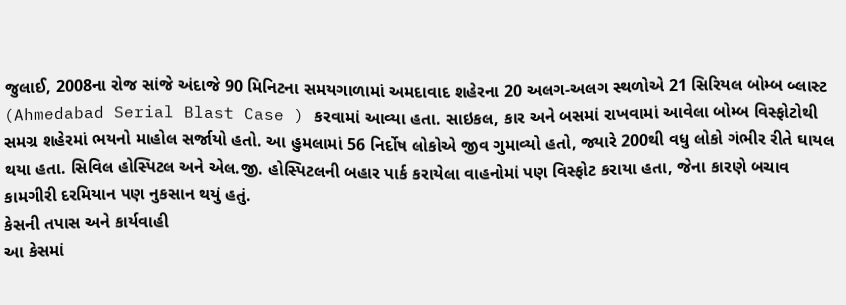જુલાઈ, 2008ના રોજ સાંજે અંદાજે 90 મિનિટના સમયગાળામાં અમદાવાદ શહેરના 20 અલગ-અલગ સ્થળોએ 21 સિરિયલ બોમ્બ બ્લાસ્ટ (Ahmedabad Serial Blast Case ) કરવામાં આવ્યા હતા. સાઇકલ, કાર અને બસમાં રાખવામાં આવેલા બોમ્બ વિસ્ફોટોથી સમગ્ર શહેરમાં ભયનો માહોલ સર્જાયો હતો. આ હુમલામાં 56 નિર્દોષ લોકોએ જીવ ગુમાવ્યો હતો, જ્યારે 200થી વધુ લોકો ગંભીર રીતે ઘાયલ થયા હતા. સિવિલ હોસ્પિટલ અને એલ.જી. હોસ્પિટલની બહાર પાર્ક કરાયેલા વાહનોમાં પણ વિસ્ફોટ કરાયા હતા, જેના કારણે બચાવ કામગીરી દરમિયાન પણ નુકસાન થયું હતું.
કેસની તપાસ અને કાર્યવાહી
આ કેસમાં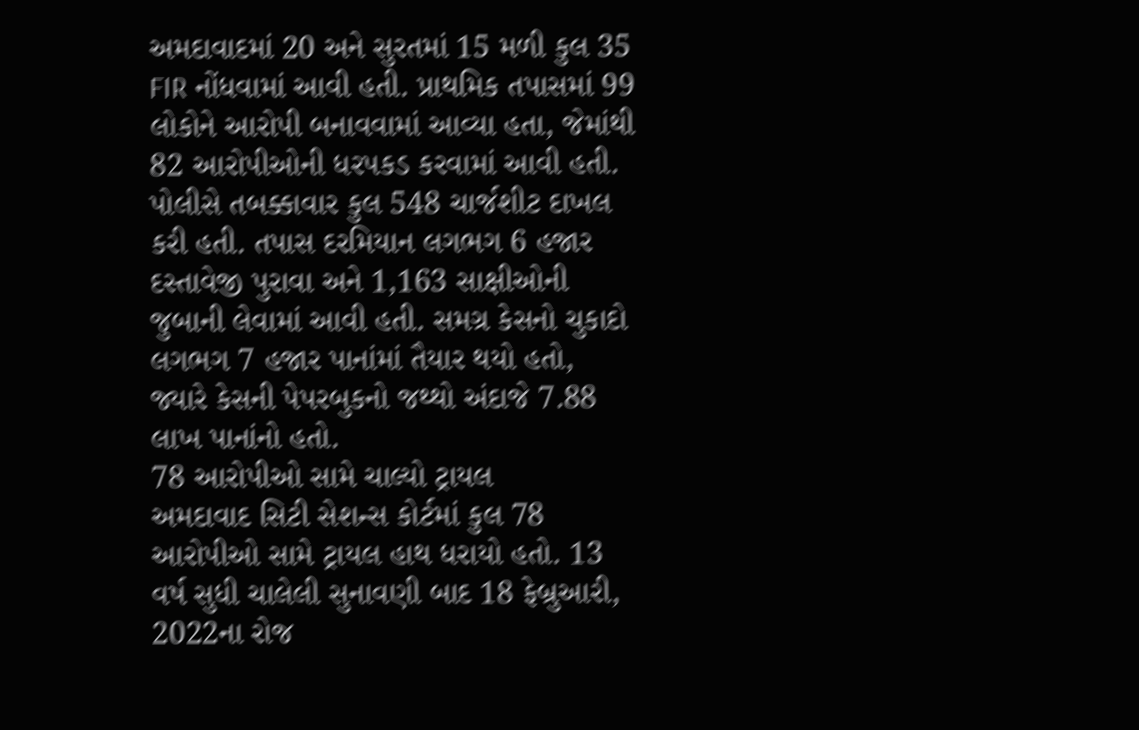અમદાવાદમાં 20 અને સુરતમાં 15 મળી કુલ 35 FIR નોંધવામાં આવી હતી. પ્રાથમિક તપાસમાં 99 લોકોને આરોપી બનાવવામાં આવ્યા હતા, જેમાંથી 82 આરોપીઓની ધરપકડ કરવામાં આવી હતી. પોલીસે તબક્કાવાર કુલ 548 ચાર્જશીટ દાખલ કરી હતી. તપાસ દરમિયાન લગભગ 6 હજાર દસ્તાવેજી પુરાવા અને 1,163 સાક્ષીઓની જુબાની લેવામાં આવી હતી. સમગ્ર કેસનો ચુકાદો લગભગ 7 હજાર પાનાંમાં તૈયાર થયો હતો, જ્યારે કેસની પેપરબુકનો જથ્થો અંદાજે 7.88 લાખ પાનાંનો હતો.
78 આરોપીઓ સામે ચાલ્યો ટ્રાયલ
અમદાવાદ સિટી સેશન્સ કોર્ટમાં કુલ 78 આરોપીઓ સામે ટ્રાયલ હાથ ધરાયો હતો. 13 વર્ષ સુધી ચાલેલી સુનાવણી બાદ 18 ફેબ્રુઆરી, 2022ના રોજ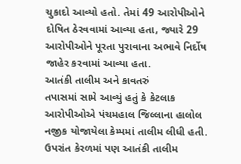ચુકાદો આવ્યો હતો. તેમાં 49 આરોપીઓને દોષિત ઠેરવવામાં આવ્યા હતા, જ્યારે 29 આરોપીઓને પૂરતા પુરાવાના અભાવે નિર્દોષ જાહેર કરવામાં આવ્યા હતા.
આતંકી તાલીમ અને કાવતરું
તપાસમાં સામે આવ્યું હતું કે કેટલાક આરોપીઓએ પંચમહાલ જિલ્લાના હાલોલ નજીક યોજાયેલા કેમ્પમાં તાલીમ લીધી હતી. ઉપરાંત કેરળમાં પણ આતંકી તાલીમ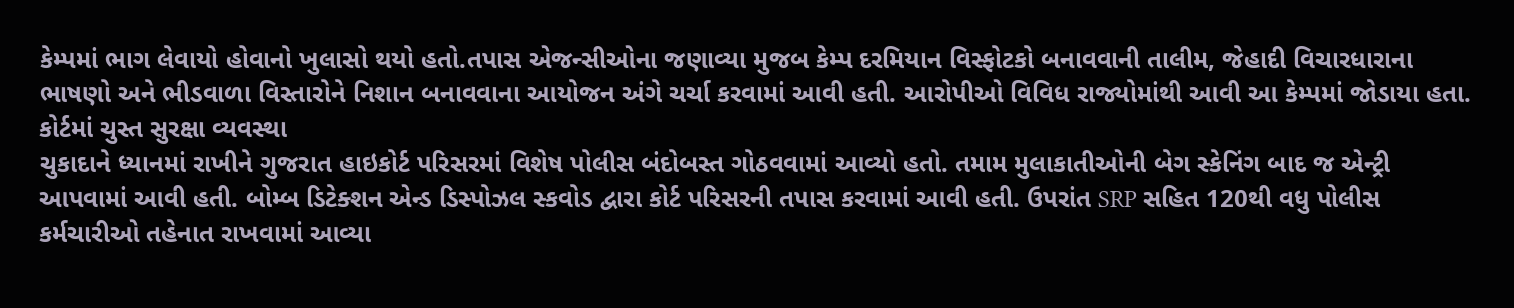કેમ્પમાં ભાગ લેવાયો હોવાનો ખુલાસો થયો હતો.તપાસ એજન્સીઓના જણાવ્યા મુજબ કેમ્પ દરમિયાન વિસ્ફોટકો બનાવવાની તાલીમ, જેહાદી વિચારધારાના ભાષણો અને ભીડવાળા વિસ્તારોને નિશાન બનાવવાના આયોજન અંગે ચર્ચા કરવામાં આવી હતી. આરોપીઓ વિવિધ રાજ્યોમાંથી આવી આ કેમ્પમાં જોડાયા હતા.
કોર્ટમાં ચુસ્ત સુરક્ષા વ્યવસ્થા
ચુકાદાને ધ્યાનમાં રાખીને ગુજરાત હાઇકોર્ટ પરિસરમાં વિશેષ પોલીસ બંદોબસ્ત ગોઠવવામાં આવ્યો હતો. તમામ મુલાકાતીઓની બેગ સ્કેનિંગ બાદ જ એન્ટ્રી આપવામાં આવી હતી. બોમ્બ ડિટેક્શન એન્ડ ડિસ્પોઝલ સ્કવોડ દ્વારા કોર્ટ પરિસરની તપાસ કરવામાં આવી હતી. ઉપરાંત SRP સહિત 120થી વધુ પોલીસ કર્મચારીઓ તહેનાત રાખવામાં આવ્યા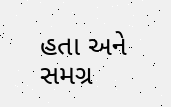હતા અને સમગ્ર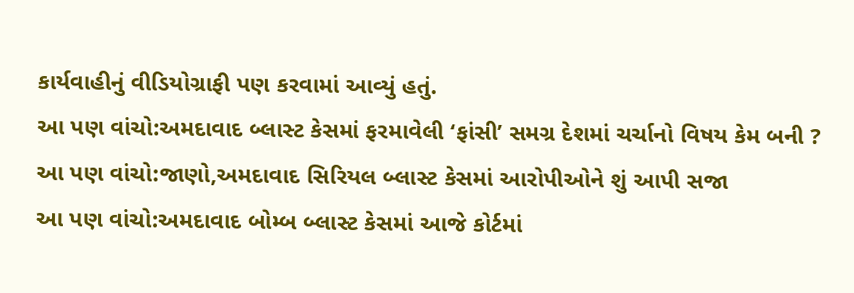કાર્યવાહીનું વીડિયોગ્રાફી પણ કરવામાં આવ્યું હતું.
આ પણ વાંચો:અમદાવાદ બ્લાસ્ટ કેસમાં ફરમાવેલી ‘ફાંસી’ સમગ્ર દેશમાં ચર્ચાનો વિષય કેમ બની ?
આ પણ વાંચો:જાણો,અમદાવાદ સિરિયલ બ્લાસ્ટ કેસમાં આરોપીઓને શું આપી સજા
આ પણ વાંચો:અમદાવાદ બોમ્બ બ્લાસ્ટ કેસમાં આજે કોર્ટમાં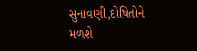સુનાવણી,દોષિતોને મળશે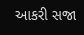આકરી સજા